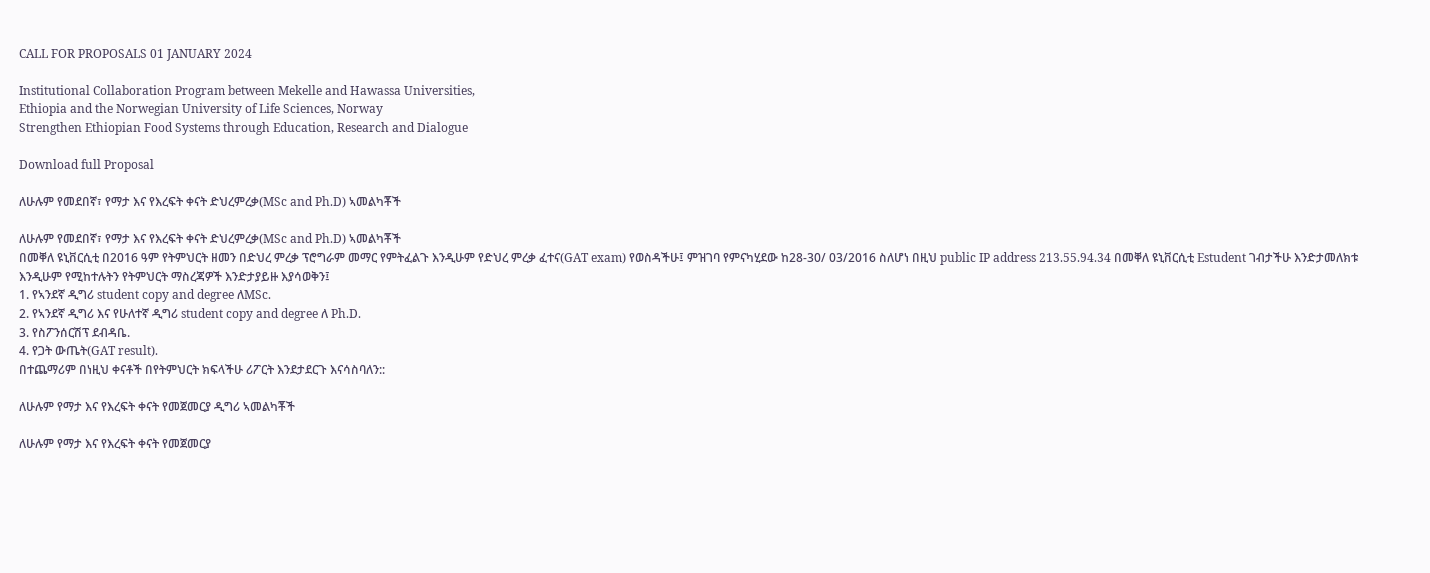CALL FOR PROPOSALS 01 JANUARY 2024

Institutional Collaboration Program between Mekelle and Hawassa Universities,
Ethiopia and the Norwegian University of Life Sciences, Norway
Strengthen Ethiopian Food Systems through Education, Research and Dialogue

Download full Proposal

ለሁሉም የመደበኛ፣ የማታ እና የእረፍት ቀናት ድህረምረቃ(MSc and Ph.D) ኣመልካቾች

ለሁሉም የመደበኛ፣ የማታ እና የእረፍት ቀናት ድህረምረቃ(MSc and Ph.D) ኣመልካቾች
በመቐለ ዩኒቨርሲቲ በ2016 ዓም የትምህርት ዘመን በድህረ ምረቃ ፕሮግራም መማር የምትፈልጉ እንዲሁም የድህረ ምረቃ ፈተና(GAT exam) የወስዳችሁ፤ ምዝገባ የምናካሂደው ከ28-30/ 03/2016 ስለሆነ በዚህ public IP address 213.55.94.34 በመቐለ ዩኒቨርሲቲ Estudent ገብታችሁ እንድታመለክቱ እንዲሁም የሚከተሉትን የትምህርት ማስረጃዎች እንድታያይዙ እያሳወቅን፤
1. የኣንደኛ ዲግሪ student copy and degree ለMSc.
2. የኣንደኛ ዲግሪ እና የሁለተኛ ዲግሪ student copy and degree ለ Ph.D.
3. የስፖንሰርሽፕ ደብዳቤ.
4. የጋት ውጤት(GAT result).
በተጨማሪም በነዚህ ቀናቶች በየትምህርት ክፍላችሁ ሪፖርት እንደታደርጉ እናሳስባለን::

ለሁሉም የማታ እና የእረፍት ቀናት የመጀመርያ ዲግሪ ኣመልካቾች

ለሁሉም የማታ እና የእረፍት ቀናት የመጀመርያ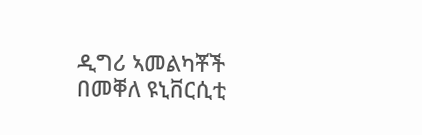ዲግሪ ኣመልካቾች
በመቐለ ዩኒቨርሲቲ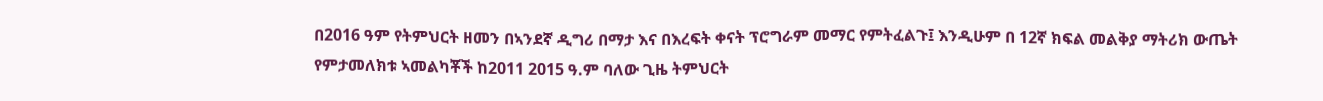በ2016 ዓም የትምህርት ዘመን በኣንደኛ ዲግሪ በማታ እና በእረፍት ቀናት ፕሮግራም መማር የምትፈልጉ፤ እንዲሁም በ 12ኛ ክፍል መልቅያ ማትሪክ ውጤት የምታመለክቱ ኣመልካቾች ከ2011 2015 ዓ.ም ባለው ጊዜ ትምህርት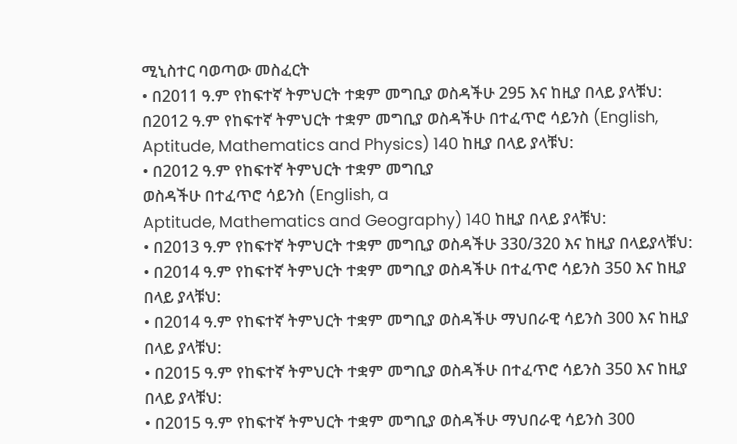ሚኒስተር ባወጣው መስፈርት
• በ2011 ዓ.ም የከፍተኛ ትምህርት ተቋም መግቢያ ወስዳችሁ 295 እና ከዚያ በላይ ያላቹህ:
በ2012 ዓ.ም የከፍተኛ ትምህርት ተቋም መግቢያ ወስዳችሁ በተፈጥሮ ሳይንስ (English, Aptitude, Mathematics and Physics) 140 ከዚያ በላይ ያላቹህ:
• በ2012 ዓ.ም የከፍተኛ ትምህርት ተቋም መግቢያ
ወስዳችሁ በተፈጥሮ ሳይንስ (English, a
Aptitude, Mathematics and Geography) 140 ከዚያ በላይ ያላቹህ:
• በ2013 ዓ.ም የከፍተኛ ትምህርት ተቋም መግቢያ ወስዳችሁ 330/320 እና ከዚያ በላይያላቹህ:
• በ2014 ዓ.ም የከፍተኛ ትምህርት ተቋም መግቢያ ወስዳችሁ በተፈጥሮ ሳይንስ 350 እና ከዚያ በላይ ያላቹህ:
• በ2014 ዓ.ም የከፍተኛ ትምህርት ተቋም መግቢያ ወስዳችሁ ማህበራዊ ሳይንስ 300 እና ከዚያ በላይ ያላቹህ:
• በ2015 ዓ.ም የከፍተኛ ትምህርት ተቋም መግቢያ ወስዳችሁ በተፈጥሮ ሳይንስ 350 እና ከዚያ በላይ ያላቹህ:
• በ2015 ዓ.ም የከፍተኛ ትምህርት ተቋም መግቢያ ወስዳችሁ ማህበራዊ ሳይንስ 300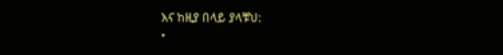እና ከዚያ በላይ ያላቹህ:
•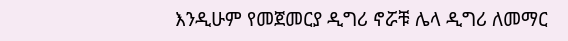እንዲሁም የመጀመርያ ዲግሪ ኖሯቹ ሌላ ዲግሪ ለመማር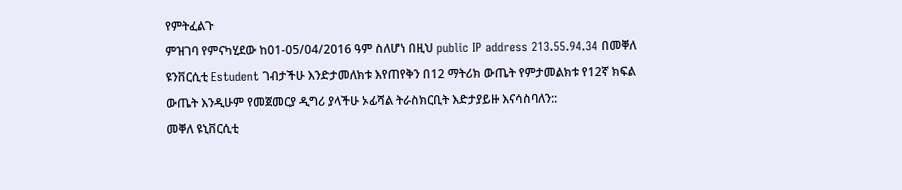የምትፈልጉ
ምዝገባ የምናካሂደው ከ01-05/04/2016 ዓም ስለሆነ በዚህ public IP address 213.55.94.34 በመቐለ ዩንቨርሲቲ Estudent ገብታችሁ እንድታመለክቱ እየጠየቅን በ12 ማትሪክ ውጤት የምታመልክቱ የ12ኛ ክፍል ውጤት እንዲሁም የመጀመርያ ዲግሪ ያላችሁ ኦፊሻል ትራስክርቢት እድታያይዙ እናሳስባለን::
መቐለ ዩኒቨርሲቲ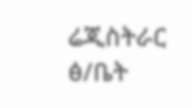ሬጂስትራር ፅ/ቤት